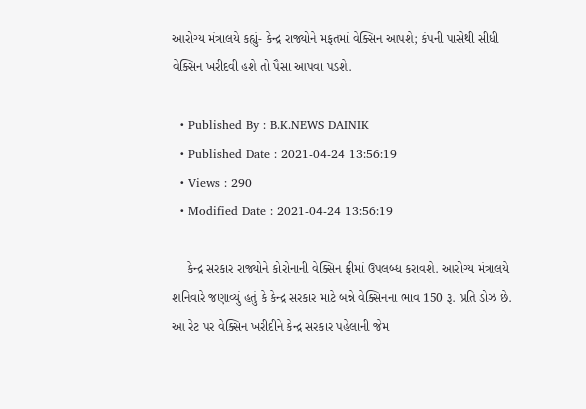આરોગ્ય મંત્રાલયે કહ્યું- કેન્દ્ર રાજ્યોને મફતમાં વેક્સિન આપશે; કંપની પાસેથી સીધી વેક્સિન ખરીદવી હશે તો પૈસા આપવા પડશે.

  • Published By : B.K.NEWS DAINIK
  • Published Date : 2021-04-24 13:56:19
  • Views : 290
  • Modified Date : 2021-04-24 13:56:19

    કેન્દ્ર સરકાર રાજ્યોને કોરોનાની વેક્સિન ફ્રીમાં ઉપલબ્ધ કરાવશે. આરોગ્ય મંત્રાલયે શનિવારે જણાવ્યું હતું કે કેન્દ્ર સરકાર માટે બન્ને વેક્સિનના ભાવ 150 રૂ. પ્રતિ ડોઝ છે. આ રેટ પર વેક્સિન ખરીદીને કેન્દ્ર સરકાર પહેલાની જેમ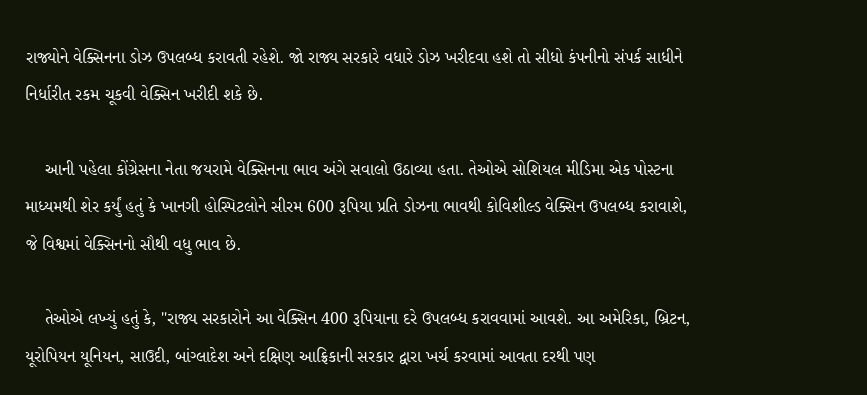રાજ્યોને વેક્સિનના ડોઝ ઉપલબ્ધ કરાવતી રહેશે. જો રાજ્ય સરકારે વધારે ડોઝ ખરીદવા હશે તો સીધો કંપનીનો સંપર્ક સાધીને નિર્ધારીત રકમ ચૂકવી વેક્સિન ખરીદી શકે છે.

    આની પહેલા કોંગ્રેસના નેતા જયરામે વેક્સિનના ભાવ અંગે સવાલો ઉઠાવ્યા હતા. તેઓએ સોશિયલ મીડિમા એક પોસ્ટના માધ્યમથી શેર કર્યું હતું કે ખાનગી હોસ્પિટલોને સીરમ 600 રૂપિયા પ્રતિ ડોઝના ભાવથી કોવિશીલ્ડ વેક્સિન ઉપલબ્ધ કરાવાશે, જે વિશ્વમાં વેક્સિનનો સૌથી વધુ ભાવ છે.

    તેઓએ લખ્યું હતું કે, "રાજ્ય સરકારોને આ વેક્સિન 400 રૂપિયાના દરે ઉપલબ્ધ કરાવવામાં આવશે. આ અમેરિકા, બ્રિટન, યૂરોપિયન યૂનિયન, સાઉદી, બાંગ્લાદેશ અને દક્ષિણ આફ્રિકાની સરકાર દ્વારા ખર્ચ કરવામાં આવતા દરથી પણ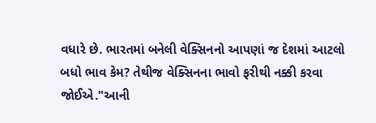વધારે છે. ભારતમાં બનેલી વેક્સિનનો આપણાં જ દેશમાં આટલો બધો ભાવ કેમ? તેથીજ વેક્સિનના ભાવો ફરીથી નક્કી કરવા જોઈએ."આની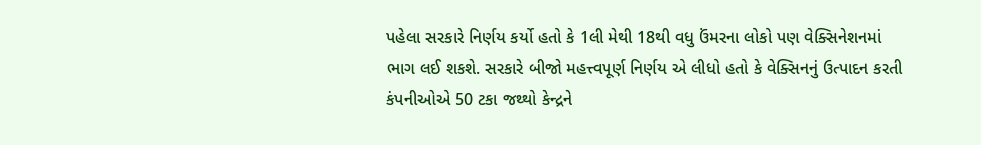પહેલા સરકારે નિર્ણય કર્યો હતો કે 1લી મેથી 18થી વધુ ઉંમરના લોકો પણ વેક્સિનેશનમાં ભાગ લઈ શકશે. સરકારે બીજો મહત્ત્વપૂર્ણ નિર્ણય એ લીધો હતો કે વેક્સિનનું ઉત્પાદન કરતી કંપનીઓએ 50 ટકા જથ્થો કેન્દ્રને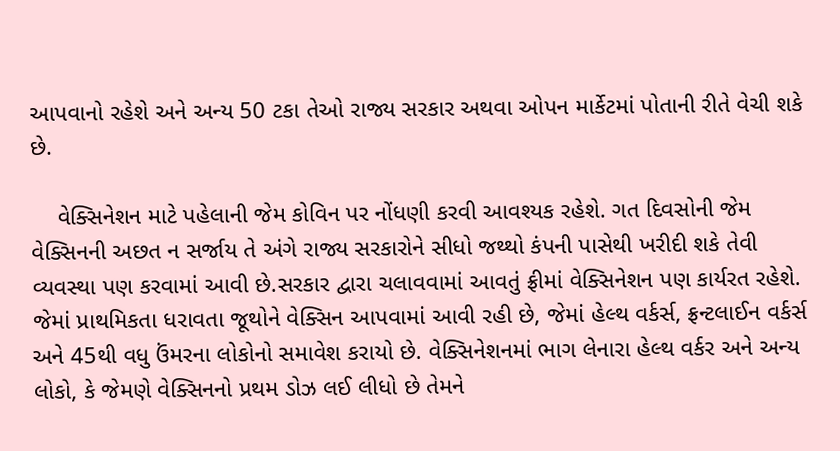આપવાનો રહેશે અને અન્ય 50 ટકા તેઓ રાજ્ય સરકાર અથવા ઓપન માર્કેટમાં પોતાની રીતે વેચી શકે છે.

    વેક્સિનેશન માટે પહેલાની જેમ કોવિન પર નોંધણી કરવી આવશ્યક રહેશે. ગત દિવસોની જેમ વેક્સિનની અછત ન સર્જાય તે અંગે રાજ્ય સરકારોને સીધો જથ્થો કંપની પાસેથી ખરીદી શકે તેવી વ્યવસ્થા પણ કરવામાં આવી છે.સરકાર દ્વારા ચલાવવામાં આવતું ફ્રીમાં વેક્સિનેશન પણ કાર્યરત રહેશે. જેમાં પ્રાથમિકતા ધરાવતા જૂથોને વેક્સિન આપવામાં આવી રહી છે, જેમાં હેલ્થ વર્કર્સ, ફ્રન્ટલાઈન વર્કર્સ અને 45થી વધુ ઉંમરના લોકોનો સમાવેશ કરાયો છે. વેક્સિનેશનમાં ભાગ લેનારા હેલ્થ વર્કર અને અન્ય લોકો, કે જેમણે વેક્સિનનો પ્રથમ ડોઝ લઈ લીધો છે તેમને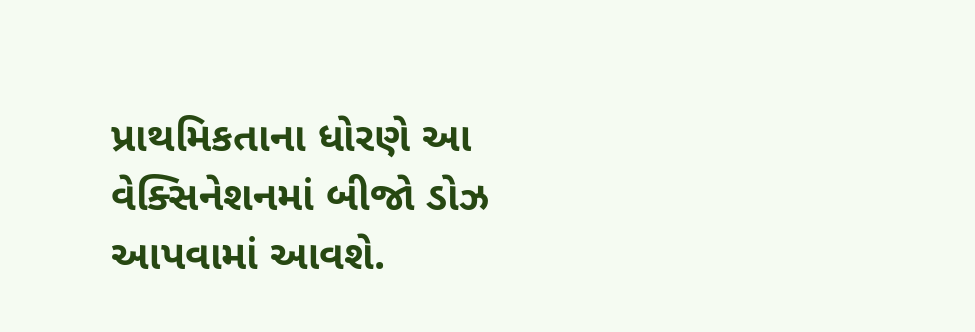પ્રાથમિકતાના ધોરણે આ વેક્સિનેશનમાં બીજો ડોઝ આપવામાં આવશે.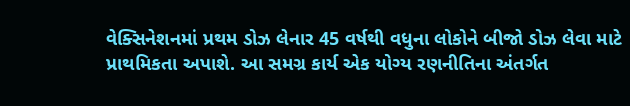વેક્સિનેશનમાં પ્રથમ ડોઝ લેનાર 45 વર્ષથી વધુના લોકોને બીજો ડોઝ લેવા માટે પ્રાથમિકતા અપાશે. આ સમગ્ર કાર્ય એક યોગ્ય રણનીતિના અંતર્ગત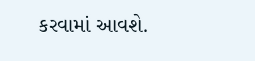કરવામાં આવશે.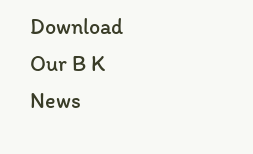Download Our B K News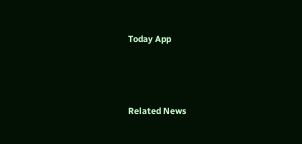Today App



Related News